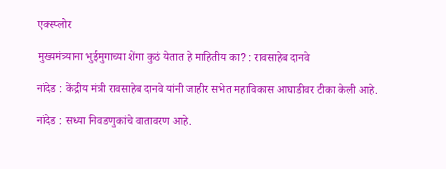एक्स्प्लोर

मुख्यमंत्र्याना भुईमुगाच्या शेंगा कुठं येतात हे माहितीय का? : रावसाहेब दानवे

नांदेड : केंद्रीय मंत्री रावसाहेब दानवे यांनी जाहीर सभेत महाविकास आघाडीवर टीका केली आहे.

नांदेड : सध्या निवडणुकांचे वातावरण आहे.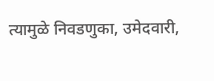त्यामुळे निवडणुका, उमेदवारी,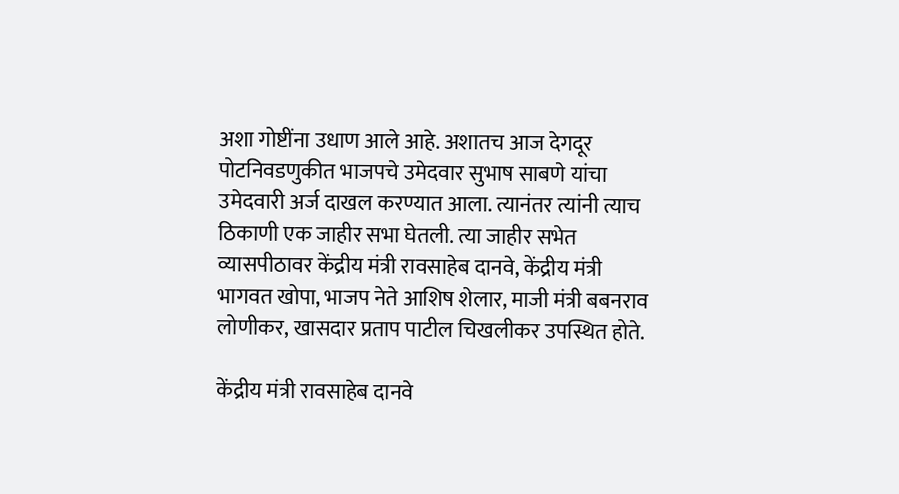अशा गोष्टींना उधाण आले आहे. अशातच आज देगदूर पोटनिवडणुकीत भाजपचे उमेदवार सुभाष साबणे यांचा उमेदवारी अर्ज दाखल करण्यात आला. त्यानंतर त्यांनी त्याच ठिकाणी एक जाहीर सभा घेतली. त्या जाहीर सभेत व्यासपीठावर केंद्रीय मंत्री रावसाहेब दानवे, केंद्रीय मंत्री भागवत खोपा, भाजप नेते आशिष शेलार, माजी मंत्री बबनराव लोणीकर, खासदार प्रताप पाटील चिखलीकर उपस्थित होते.

केंद्रीय मंत्री रावसाहेब दानवे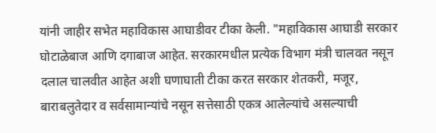यांनी जाहीर सभेत महाविकास आघाडीवर टीका केली. "महाविकास आघाडी सरकार घोटाळेबाज आणि दगाबाज आहेत. सरकारमधील प्रत्येक विभाग मंत्री चालवत नसून दलाल चालवीत आहेत अशी घणाघाती टीका करत सरकार शेतकरी, मजूर, बाराबलुतेदार व सर्वसामान्यांचे नसून सत्तेसाठी एकत्र आलेल्यांचे असल्याची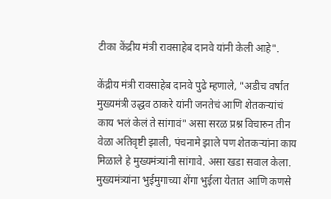टीका केंद्रीय मंत्री रावसाहेब दानवे यांनी केली आहे".

केंद्रीय मंत्री रावसाहेब दानवे पुढे म्हणाले, "अडीच वर्षात मुख्यमंत्री उद्धव ठाकरे यांनी जनतेचं आणि शेतकऱ्यांचं काय भलं केलं ते सांगावं" असा सरळ प्रश्न विचारुन तीन वेळा अतिवृष्टी झाली, पंचनामे झाले पण शेतकऱ्यांना काय मिळाले हे मुख्यमंत्र्यांनी सांगावे. असा खडा सवाल केला. मुख्यमंत्र्यांना भुईमुगाच्या शेंगा भुईला येतात आणि कणसे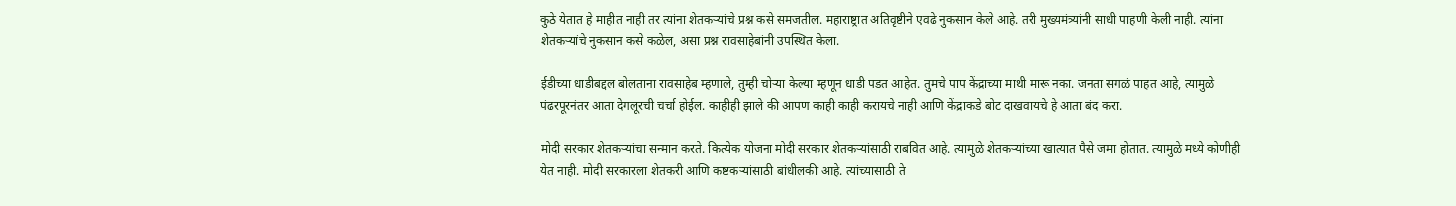कुठे येतात हे माहीत नाही तर त्यांना शेतकऱ्यांचे प्रश्न कसे समजतील. महाराष्ट्रात अतिवृष्टीने एवढे नुकसान केले आहे. तरी मुख्यमंत्र्यांनी साधी पाहणी केली नाही. त्यांना शेतकऱ्यांचे नुकसान कसे कळेल, असा प्रश्न रावसाहेबांनी उपस्थित केला.

ईडीच्या धाडीबद्दल बोलताना रावसाहेब म्हणाले, तुम्ही चोऱ्या केल्या म्हणून धाडी पडत आहेत. तुमचे पाप केंद्राच्या माथी मारू नका. जनता सगळं पाहत आहे, त्यामुळे पंढरपूरनंतर आता देगलूरची चर्चा होईल. काहीही झाले की आपण काही काही करायचे नाही आणि केंद्राकडे बोट दाखवायचे हे आता बंद करा.

मोदी सरकार शेतकऱ्यांचा सन्मान करते. कित्येक योजना मोदी सरकार शेतकऱ्यांसाठी राबवित आहे. त्यामुळे शेतकऱ्यांच्या खात्यात पैसे जमा होतात. त्यामुळे मध्ये कोणीही येत नाही. मोदी सरकारला शेतकरी आणि कष्टकऱ्यांसाठी बांधीलकी आहे. त्यांच्यासाठी ते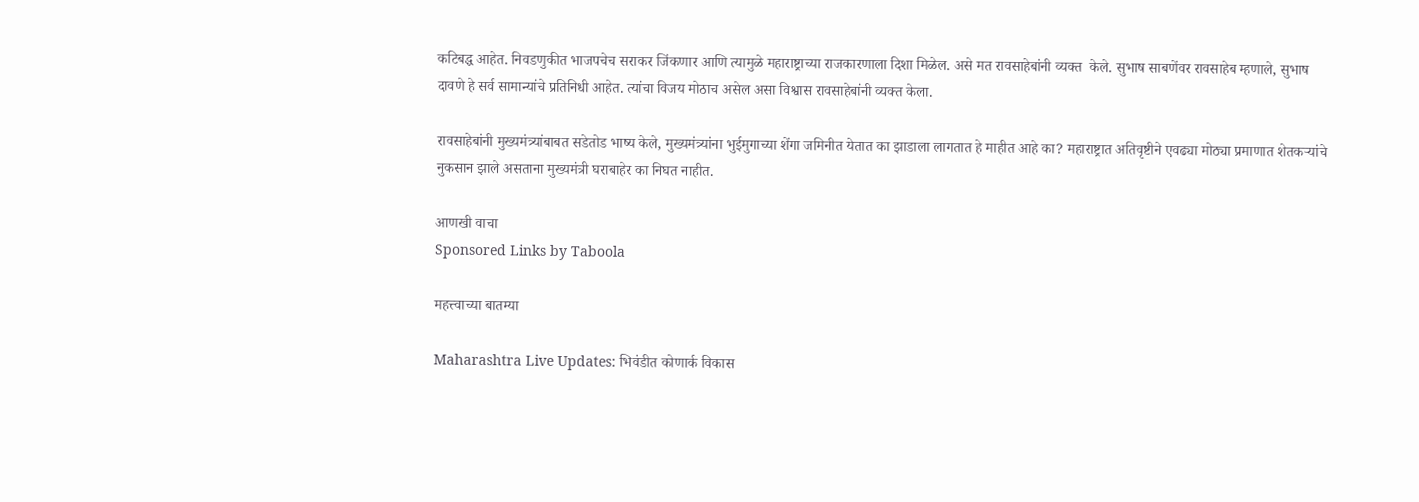कटिबद्ध आहेत. निवडणुकीत भाजपचेच सराकर जिंकणार आणि त्यामुळे महाराष्ट्राच्या राजकारणाला दिशा मिळेल. असे मत रावसाहेबांनी व्यक्त  केले. सुभाष साबणेंवर रावसाहेब म्हणाले, सुभाष दावणे हे सर्व सामान्यांचे प्रतिनिधी आहेत. त्यांचा विजय मोठाच असेल असा विश्वास रावसाहेबांनी व्यक्त केला.

रावसाहेबांनी मुख्यमंत्र्यांबाबत सडेतोड भाष्य केले, मुख्यमंत्र्यांना भुईमुगाच्या शेंगा जमिनीत येतात का झाडाला लागतात हे माहीत आहे का? महाराष्ट्रात अतिवृष्टीने एवढ्या मोठ्या प्रमाणात शेतकऱ्यांचे नुकसान झाले असताना मुख्यमंत्री घराबाहेर का निघत नाहीत.

आणखी वाचा
Sponsored Links by Taboola

महत्त्वाच्या बातम्या

Maharashtra Live Updates: भिवंडीत कोणार्क विकास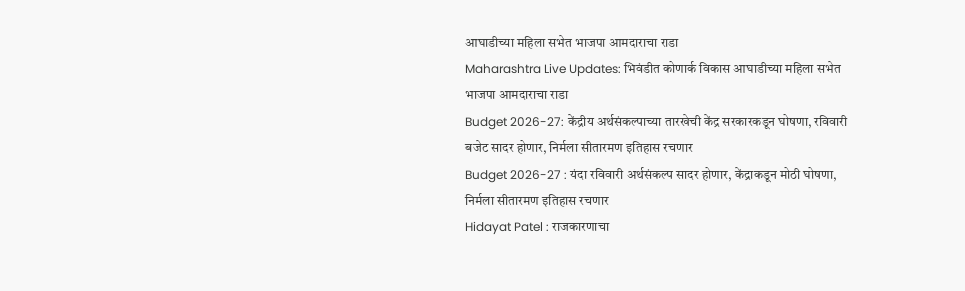आघाडीच्या महिला सभेत भाजपा आमदाराचा राडा
Maharashtra Live Updates: भिवंडीत कोणार्क विकास आघाडीच्या महिला सभेत भाजपा आमदाराचा राडा
Budget 2026-27: केंद्रीय अर्थसंकल्पाच्या तारखेची केंद्र सरकारकडून घोषणा, रविवारी बजेट सादर होणार, निर्मला सीतारमण इतिहास रचणार
Budget 2026-27 : यंदा रविवारी अर्थसंकल्प सादर होणार, केंद्राकडून मोठी घोषणा, निर्मला सीतारमण इतिहास रचणार
Hidayat Patel : राजकारणाचा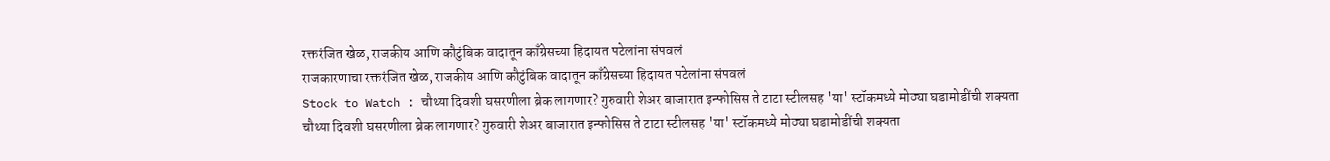रक्तरंजित खेळ, राजकीय आणि कौटुंबिक वादातून काँग्रेसच्या हिदायत पटेलांना संपवलं
राजकारणाचा रक्तरंजित खेळ, राजकीय आणि कौटुंबिक वादातून काँग्रेसच्या हिदायत पटेलांना संपवलं
Stock to Watch : चौथ्या दिवशी घसरणीला ब्रेक लागणार? गुरुवारी शेअर बाजारात इन्फोसिस ते टाटा स्टीलसह 'या' स्टॉकमध्ये मोठ्या घडामोडींची शक्यता
चौथ्या दिवशी घसरणीला ब्रेक लागणार? गुरुवारी शेअर बाजारात इन्फोसिस ते टाटा स्टीलसह 'या' स्टॉकमध्ये मोठ्या घडामोडींची शक्यता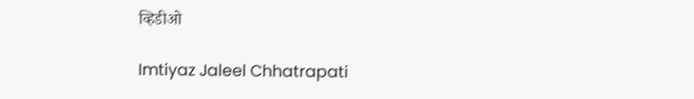व्हिडीओ

Imtiyaz Jaleel Chhatrapati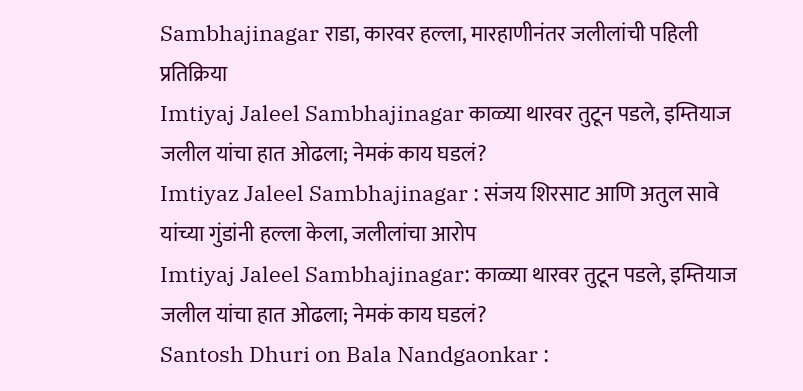Sambhajinagar राडा, कारवर हल्ला, मारहाणीनंतर जलीलांची पहिली प्रतिक्रिया
Imtiyaj Jaleel Sambhajinagar काळ्या थारवर तुटून पडले, इम्तियाज जलील यांचा हात ओढला; नेमकं काय घडलं?
Imtiyaz Jaleel Sambhajinagar : संजय शिरसाट आणि अतुल सावे यांच्या गुंडांनी हल्ला केला, जलीलांचा आरोप
Imtiyaj Jaleel Sambhajinagar: काळ्या थारवर तुटून पडले, इम्तियाज जलील यांचा हात ओढला; नेमकं काय घडलं?
Santosh Dhuri on Bala Nandgaonkar :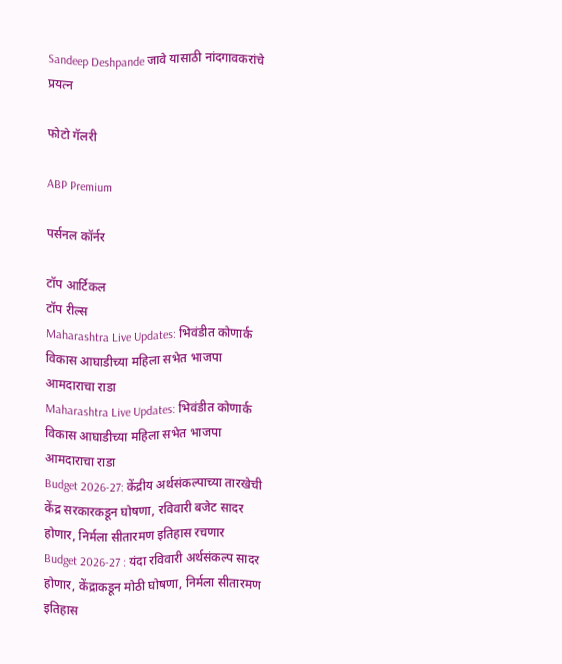Sandeep Deshpande जावे यासाठी नांदगावकरांचे प्रयत्न

फोटो गॅलरी

ABP Premium

पर्सनल कॉर्नर

टॉप आर्टिकल
टॉप रील्स
Maharashtra Live Updates: भिवंडीत कोणार्क विकास आघाडीच्या महिला सभेत भाजपा आमदाराचा राडा
Maharashtra Live Updates: भिवंडीत कोणार्क विकास आघाडीच्या महिला सभेत भाजपा आमदाराचा राडा
Budget 2026-27: केंद्रीय अर्थसंकल्पाच्या तारखेची केंद्र सरकारकडून घोषणा, रविवारी बजेट सादर होणार, निर्मला सीतारमण इतिहास रचणार
Budget 2026-27 : यंदा रविवारी अर्थसंकल्प सादर होणार, केंद्राकडून मोठी घोषणा, निर्मला सीतारमण इतिहास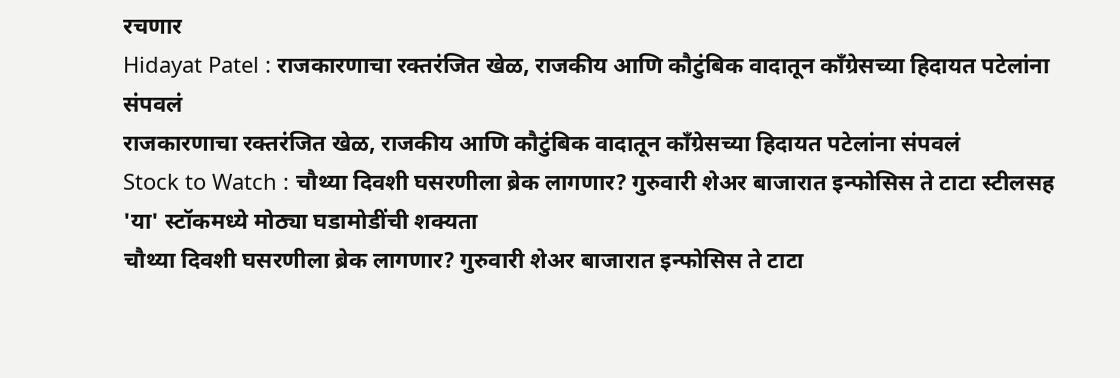रचणार
Hidayat Patel : राजकारणाचा रक्तरंजित खेळ, राजकीय आणि कौटुंबिक वादातून काँग्रेसच्या हिदायत पटेलांना संपवलं
राजकारणाचा रक्तरंजित खेळ, राजकीय आणि कौटुंबिक वादातून काँग्रेसच्या हिदायत पटेलांना संपवलं
Stock to Watch : चौथ्या दिवशी घसरणीला ब्रेक लागणार? गुरुवारी शेअर बाजारात इन्फोसिस ते टाटा स्टीलसह 'या' स्टॉकमध्ये मोठ्या घडामोडींची शक्यता
चौथ्या दिवशी घसरणीला ब्रेक लागणार? गुरुवारी शेअर बाजारात इन्फोसिस ते टाटा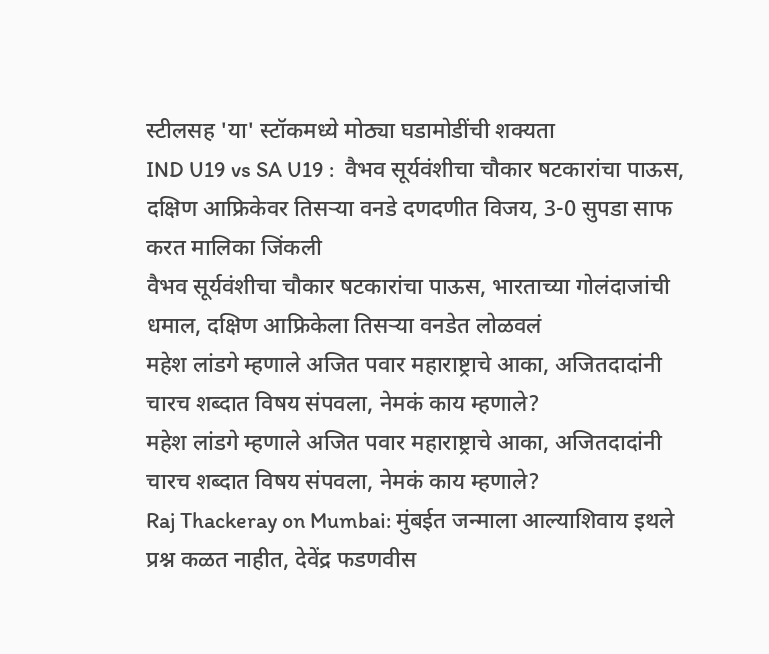स्टीलसह 'या' स्टॉकमध्ये मोठ्या घडामोडींची शक्यता
IND U19 vs SA U19 :  वैभव सूर्यवंशीचा चौकार षटकारांचा पाऊस, दक्षिण आफ्रिकेवर तिसऱ्या वनडे दणदणीत विजय, 3-0 सुपडा साफ करत मालिका जिंकली
वैभव सूर्यवंशीचा चौकार षटकारांचा पाऊस, भारताच्या गोलंदाजांची धमाल, दक्षिण आफ्रिकेला तिसऱ्या वनडेत लोळवलं
महेश लांडगे म्हणाले अजित पवार महाराष्ट्राचे आका, अजितदादांनी चारच शब्दात विषय संपवला, नेमकं काय म्हणाले?
महेश लांडगे म्हणाले अजित पवार महाराष्ट्राचे आका, अजितदादांनी चारच शब्दात विषय संपवला, नेमकं काय म्हणाले?
Raj Thackeray on Mumbai: मुंबईत जन्माला आल्याशिवाय इथले प्रश्न कळत नाहीत, देवेंद्र फडणवीस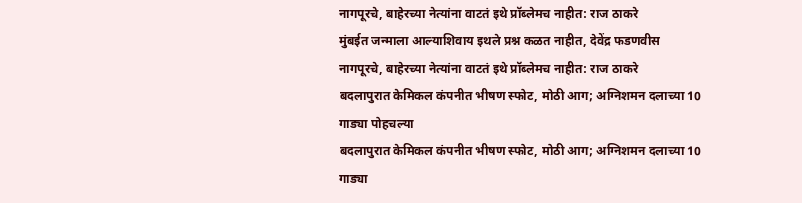नागपूरचे, बाहेरच्या नेत्यांना वाटतं इथे प्रॉब्लेमच नाहीत: राज ठाकरे
मुंबईत जन्माला आल्याशिवाय इथले प्रश्न कळत नाहीत, देवेंद्र फडणवीस नागपूरचे, बाहेरच्या नेत्यांना वाटतं इथे प्रॉब्लेमच नाहीत: राज ठाकरे
बदलापुरात केमिकल कंपनीत भीषण स्फोट, मोठी आग; अग्निशमन दलाच्या 10 गाड्या पोहचल्या
बदलापुरात केमिकल कंपनीत भीषण स्फोट, मोठी आग; अग्निशमन दलाच्या 10 गाड्या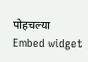पोहचल्या
Embed widget